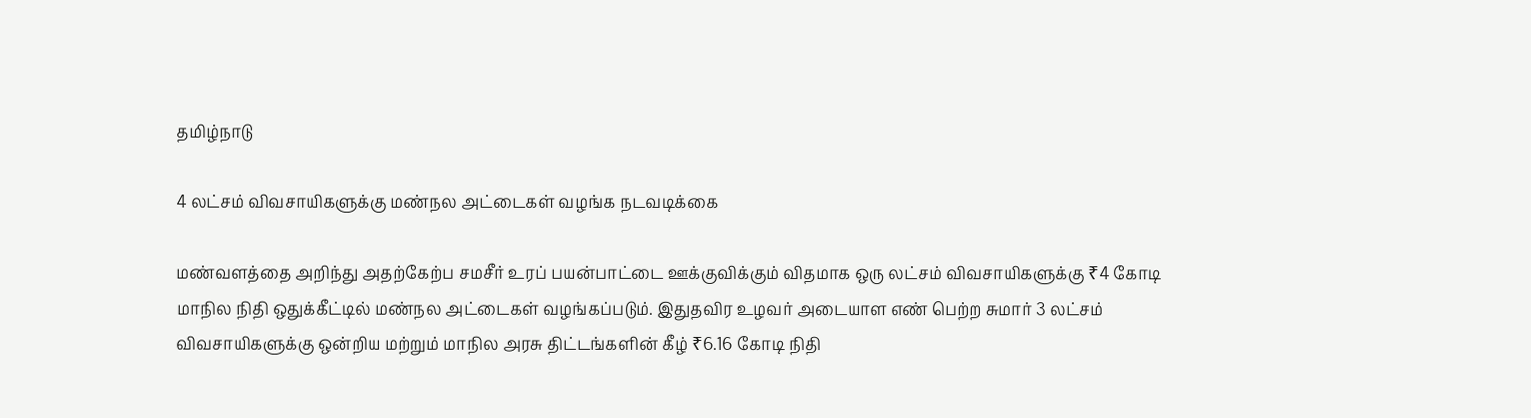தமிழ்நாடு

4 லட்சம் விவசாயிகளுக்கு மண்நல அட்டைகள் வழங்க நடவடிக்கை

மண்வளத்தை அறிந்து அதற்கேற்ப சமசீர் உரப் பயன்பாட்டை ஊக்குவிக்கும் விதமாக ஒரு லட்சம் விவசாயிகளுக்கு ₹4 கோடி மாநில நிதி ஒதுக்கீட்டில் மண்நல அட்டைகள் வழங்கப்படும். இதுதவிர உழவர் அடையாள எண் பெற்ற சுமார் 3 லட்சம் விவசாயிகளுக்கு ஒன்றிய மற்றும் மாநில அரசு திட்டங்களின் கீழ் ₹6.16 கோடி நிதி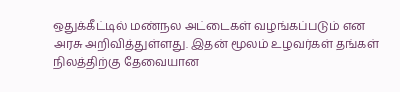ஒதுக்கீட்டில் மண்நல அட்டைகள் வழங்கப்படும் என அரசு அறிவித்துள்ளது. இதன் மூலம் உழவர்கள் தங்கள் நிலத்திற்கு தேவையான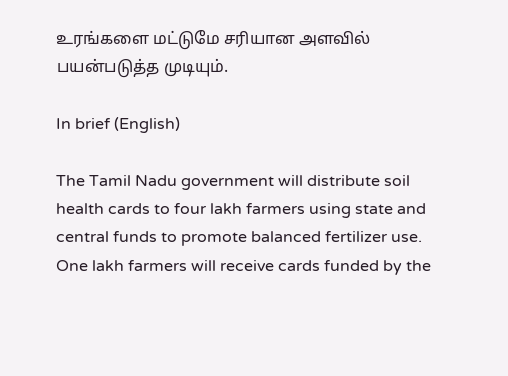உரங்களை மட்டுமே சரியான அளவில் பயன்படுத்த முடியும்.

In brief (English)

The Tamil Nadu government will distribute soil health cards to four lakh farmers using state and central funds to promote balanced fertilizer use. One lakh farmers will receive cards funded by the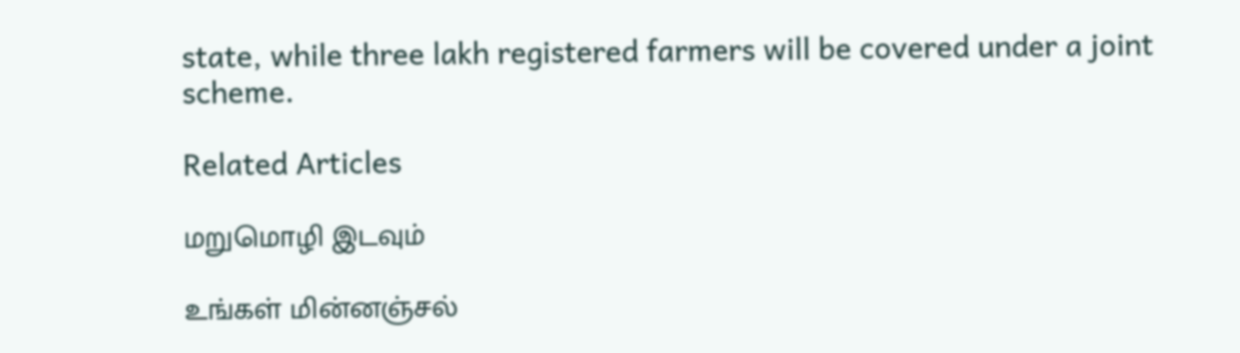state, while three lakh registered farmers will be covered under a joint scheme.

Related Articles

மறுமொழி இடவும்

உங்கள் மின்னஞ்சல்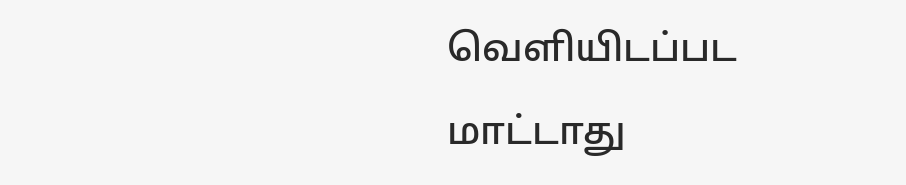வெளியிடப்பட மாட்டாது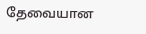தேவையான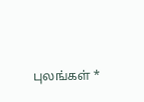புலங்கள் *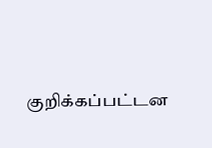குறிக்கப்பட்டன